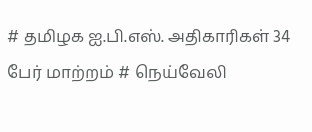# தமிழக ஐ.பி.எஸ். அதிகாரிகள் 34 பேர் மாற்றம் # நெய்வேலி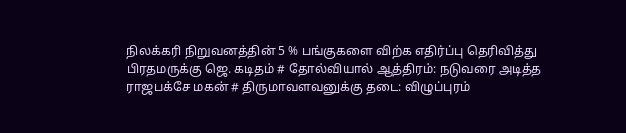நிலக்கரி நிறுவனத்தின் 5 % பங்குகளை விற்க எதிர்ப்பு தெரிவித்து பிரதமருக்கு ஜெ. கடிதம் # தோல்வியால் ஆத்திரம்: நடுவரை அடித்த ராஜபக்சே மகன் # திருமாவளவனுக்கு தடை: விழுப்புரம்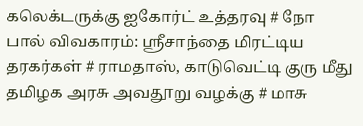கலெக்டருக்கு ஐகோர்ட் உத்தரவு # நோ பால் விவகாரம்: ஸ்ரீசாந்தை மிரட்டிய தரகர்கள் # ராமதாஸ், காடுவெட்டி குரு மீது தமிழக அரசு அவதூறு வழக்கு # மாசு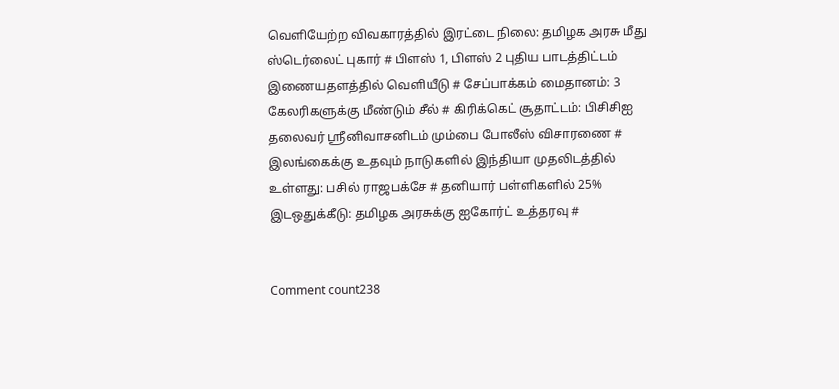வெளியேற்ற விவகாரத்தில் இரட்டை நிலை: தமிழக அரசு மீது ஸ்டெர்லைட் புகார் # பிளஸ் 1, பிளஸ் 2 புதிய பாடத்திட்டம் இணையதளத்தில் வெளியீடு # சேப்பாக்கம் மைதானம்: 3 கேலரிகளுக்கு மீண்டும் சீல் # கிரிக்கெட் சூதாட்டம்: பிசிசிஐ தலைவர் ஸ்ரீனிவாசனிடம் மும்பை போலீஸ் விசாரணை # இலங்கைக்கு உதவும் நாடுகளில் இந்தியா முதலிடத்தில் உள்ளது: பசில் ராஜபக்சே # தனியார் பள்ளிகளில் 25% இடஒதுக்கீடு: தமிழக அரசுக்கு ஐகோர்ட் உத்தரவு #


Comment count238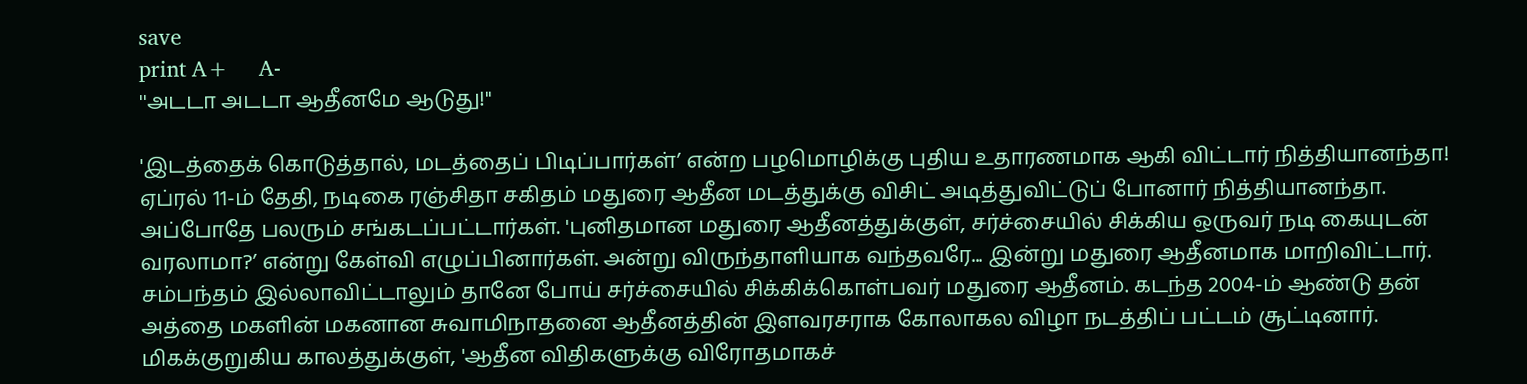save
print A+     A-
''அடடா அடடா ஆதீனமே ஆடுது!''

'இடத்தைக் கொடுத்தால், மடத்தைப் பிடிப்பார்கள்’ என்ற பழமொழிக்கு புதிய உதாரணமாக ஆகி விட்டார் நித்தியானந்தா!    ஏப்ரல் 11-ம் தேதி, நடிகை ரஞ்சிதா சகிதம் மதுரை ஆதீன மடத்துக்கு விசிட் அடித்துவிட்டுப் போனார் நித்தியானந்தா. அப்போதே பலரும் சங்கடப்பட்டார்கள். 'புனிதமான மதுரை ஆதீனத்துக்குள், சர்ச்சையில் சிக்கிய ஒருவர் நடி கையுடன் வரலாமா?’ என்று கேள்வி எழுப்பினார்கள். அன்று விருந்தாளியாக வந்தவரே... இன்று மதுரை ஆதீனமாக மாறிவிட்டார். சம்பந்தம் இல்லாவிட்டாலும் தானே போய் சர்ச்சையில் சிக்கிக்கொள்பவர் மதுரை ஆதீனம். கடந்த 2004-ம் ஆண்டு தன் அத்தை மகளின் மகனான சுவாமிநாதனை ஆதீனத்தின் இளவரசராக கோலாகல விழா நடத்திப் பட்டம் சூட்டினார். மிகக்குறுகிய காலத்துக்குள், 'ஆதீன விதிகளுக்கு விரோதமாகச்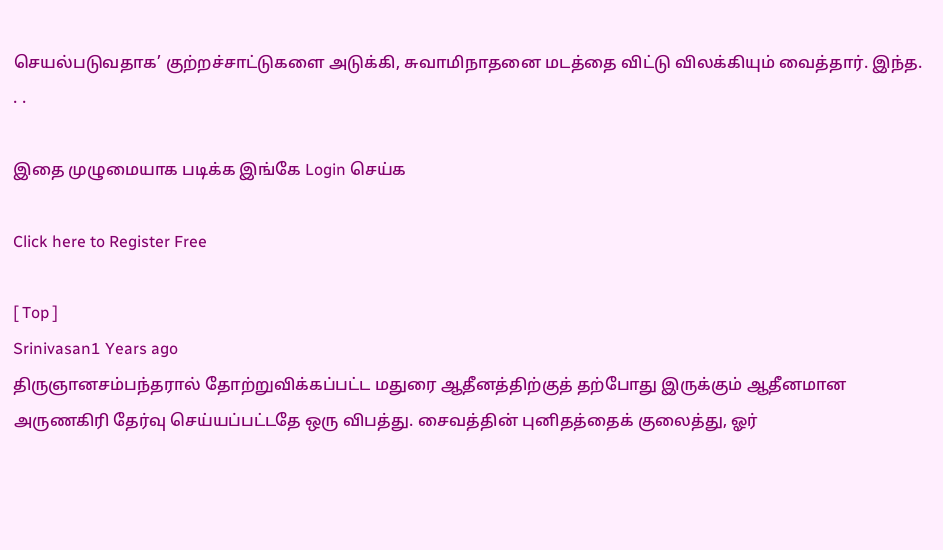செயல்படுவதாக’ குற்றச்சாட்டுகளை அடுக்கி, சுவாமிநாதனை மடத்தை விட்டு விலக்கியும் வைத்தார். இந்த. . .

இதை முழுமையாக படிக்க இங்கே Login செய்க

Click here to Register Free

[ Top ]
Srinivasan1 Years ago
திருஞானசம்பந்தரால் தோற்றுவிக்கப்பட்ட மதுரை ஆதீனத்திற்குத் தற்போது இருக்கும் ஆதீனமான அருணகிரி தேர்வு செய்யப்பட்டதே ஒரு விபத்து. சைவத்தின் புனிதத்தைக் குலைத்து, ஓர்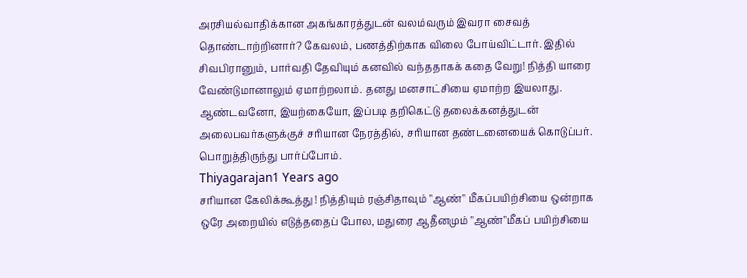அரசியல்வாதிக்கான அகங்காரத்துடன் வலம்வரும் இவரா சைவத் தொண்டாற்றினார்? கேவலம், பணத்திற்காக விலை போய்விட்டார். இதில் சிவபிரானும், பார்வதி தேவியும் கனவில் வந்ததாகக் கதை வேறு! நித்தி யாரை வேண்டுமானாலும் ஏமாற்றலாம். தனது மனசாட்சியை ஏமாற்ற இயலாது. ஆண்டவனோ, இயற்கையோ, இப்படி தறிகெட்டு தலைக்கனத்துடன் அலைபவர்களுக்குச் சரியான நேரத்தில், சரியான தண்டனையைக் கொடுப்பர். பொறுத்திருந்து பார்ப்போம்.
Thiyagarajan1 Years ago
சரியான கேலிக்கூத்து ! நித்தியும் ரஞ்சிதாவும் "ஆண்" மீகப்பயிற்சியை ஒன்றாக ஒரே அறையில் எடுத்ததைப் போல, மதுரை ஆதீனமும் "ஆண்"மீகப் பயிற்சியை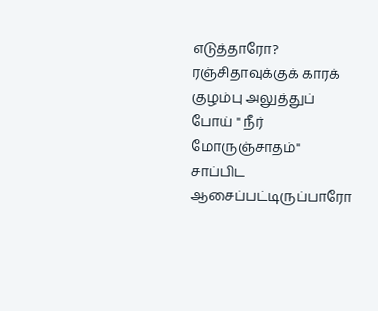எடுத்தாரோ? ரஞ்சிதாவுக்குக் காரக் குழம்பு அலுத்துப் போய் " நீர் மோருஞ்சாதம்" சாப்பிட ஆசைப்பட்டிருப்பாரோ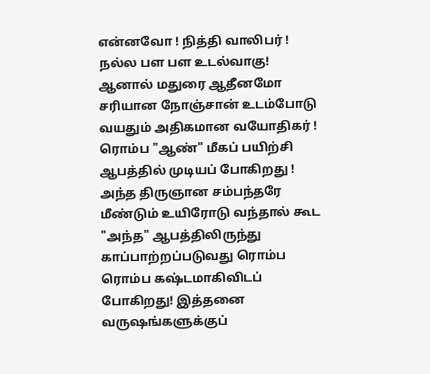என்னவோ ! நித்தி வாலிபர் ! நல்ல பள பள உடல்வாகு! ஆனால் மதுரை ஆதீனமோ சரியான நோஞ்சான் உடம்போடு வயதும் அதிகமான வயோதிகர் ! ரொம்ப "ஆண்" மீகப் பயிற்சி ஆபத்தில் முடியப் போகிறது ! அந்த திருஞான சம்பந்தரே மீண்டும் உயிரோடு வந்தால் கூட "அந்த" ஆபத்திலிருந்து காப்பாற்றப்படுவது ரொம்ப ரொம்ப கஷ்டமாகிவிடப் போகிறது! இத்தனை வருஷங்களுக்குப்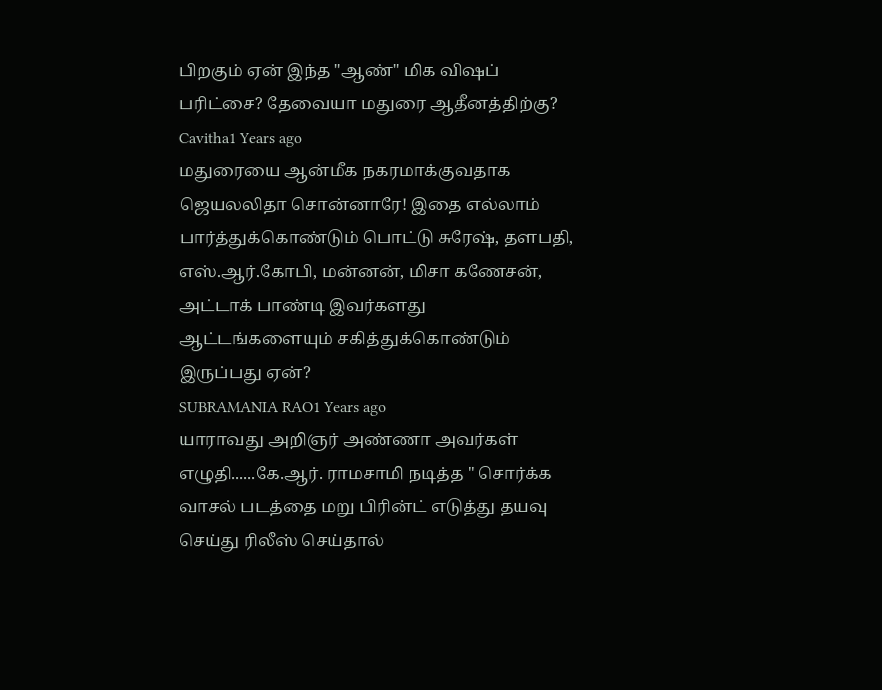பிறகும் ஏன் இந்த "ஆண்" மிக விஷப் பரிட்சை? தேவையா மதுரை ஆதீனத்திற்கு?
Cavitha1 Years ago
மதுரையை ஆன்மீக நகரமாக்குவதாக ஜெயலலிதா சொன்னாரே! இதை எல்லாம் பார்த்துக்கொண்டும் பொட்டு சுரேஷ், தளபதி, எஸ்.ஆர்.கோபி, மன்னன், மிசா கணேசன், அட்டாக் பாண்டி இவர்களது ஆட்டங்களையும் சகித்துக்கொண்டும் இருப்பது ஏன்?
SUBRAMANIA RAO1 Years ago
யாராவது அறிஞர் அண்ணா அவர்கள் எழுதி......கே.ஆர். ராமசாமி நடித்த " சொர்க்க வாசல் படத்தை மறு பிரின்ட் எடுத்து தயவு செய்து ரிலீஸ் செய்தால்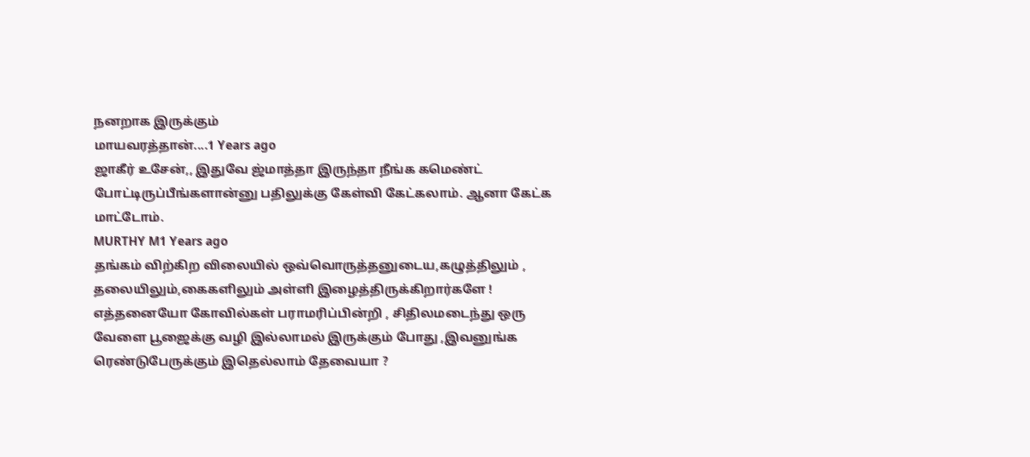நனறாக இருக்கும்
மாயவரத்தான்....1 Years ago
ஜாகீர் உசேன்,, இதுவே ஜ்மாத்தா இருந்தா நீங்க கமெண்ட் போட்டிருப்பீங்களான்னு பதிலுக்கு கேள்வி கேட்கலாம். ஆனா கேட்க மாட்டோம்.
MURTHY M1 Years ago
தங்கம் விற்கிற விலையில் ஒவ்வொருத்தனுடைய,கழுத்திலும் , தலையிலும்,கைகளிலும் அள்ளி இழைத்திருக்கிறார்களே ! எத்தனையோ கோவில்கள் பராமரிப்பின்றி , சிதிலமடைந்து ஒரு வேளை பூஜைக்கு வழி இல்லாமல் இருக்கும் போது ,இவனுங்க ரெண்டுபேருக்கும் இதெல்லாம் தேவையா ?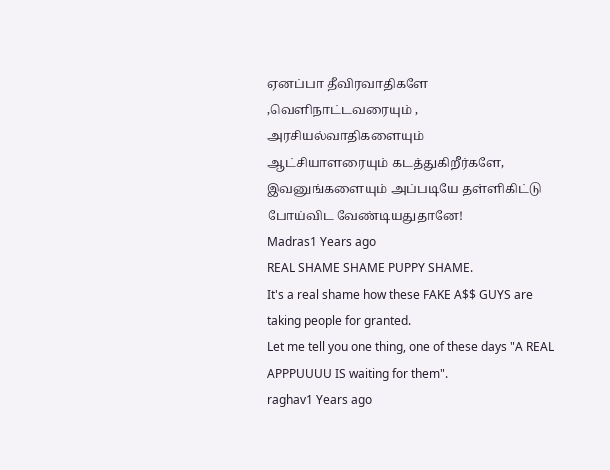ஏனப்பா தீவிரவாதிகளே ,வெளிநாட்டவரையும் , அரசியல்வாதிகளையும்
ஆட்சியாளரையும் கடத்துகிறீர்களே, இவனுங்களையும் அப்படியே தள்ளிகிட்டு போய்விட வேண்டியதுதானே!
Madras1 Years ago
REAL SHAME SHAME PUPPY SHAME.
It's a real shame how these FAKE A$$ GUYS are taking people for granted.
Let me tell you one thing, one of these days "A REAL APPPUUUU IS waiting for them".
raghav1 Years ago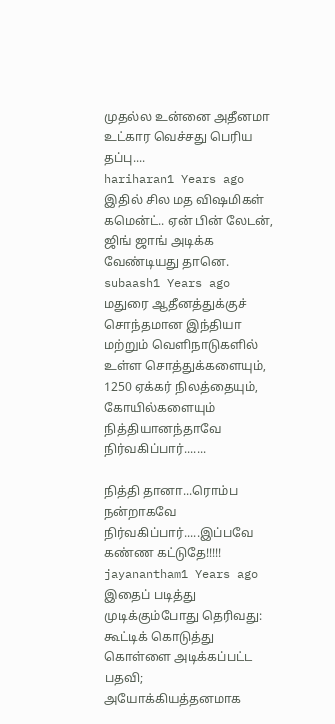முதல்ல உன்னை அதீனமா உட்கார வெச்சது பெரிய தப்பு....
hariharan1 Years ago
இதில் சில மத விஷமிகள் கமென்ட்.. ஏன் பின் லேடன், ஜிங் ஜாங் அடிக்க வேண்டியது தானெ.
subaash1 Years ago
மதுரை ஆதீனத்துக்குச் சொந்தமான இந்தியா மற்றும் வெளிநாடுகளில் உள்ள சொத்துக்களையும், 1250 ஏக்கர் நிலத்தையும், கோயில்களையும் நித்தியானந்தாவே நிர்வகிப்பார்.......

நித்தி தானா...ரொம்ப நன்றாகவே நிர்வகிப்பார்.....இப்பவே கண்ண கட்டுதே!!!!!
jayanantham1 Years ago
இதைப் படித்து முடிக்கும்போது தெரிவது: கூட்டிக் கொடுத்து கொள்ளை அடிக்கப்பட்ட பதவி; அயோக்கியத்தனமாக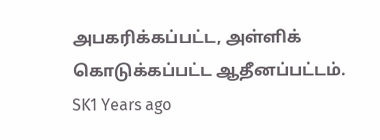அபகரிக்கப்பட்ட, அள்ளிக் கொடுக்கப்பட்ட ஆதீனப்பட்டம்.
SK1 Years ago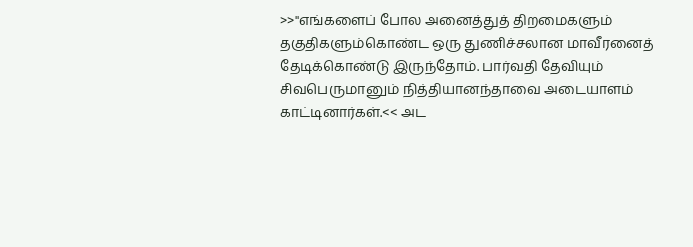>>''எங்களைப் போல அனைத்துத் திறமைகளும் தகுதிகளும்கொண்ட ஒரு துணிச்சலான மாவீரனைத் தேடிக்கொண்டு இருந்தோம். பார்வதி தேவியும் சிவபெருமானும் நித்தியானந்தாவை அடையாளம் காட்டினார்கள்.<< அட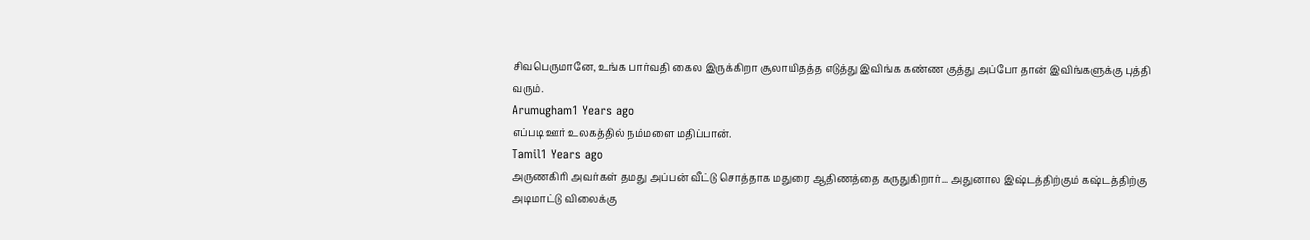சிவபெருமானே, உங்க பார்வதி கைல இருக்கிறா சூலாயிதத்த எடுத்து இவிங்க கண்ண குத்து அப்போ தான் இவிங்களுக்கு புத்தி வரும்.
Arumugham1 Years ago
எப்படி ஊர் உலகத்தில் நம்மளை மதிப்பான்.
Tamil1 Years ago
அருணகிரி அவர்கள் தமது அப்பன் வீட்டு சொத்தாக மதுரை ஆதிணத்தை கருதுகிறார்... அதுனால இஷ்டத்திற்கும் கஷ்டத்திற்கு அடிமாட்டு விலைக்கு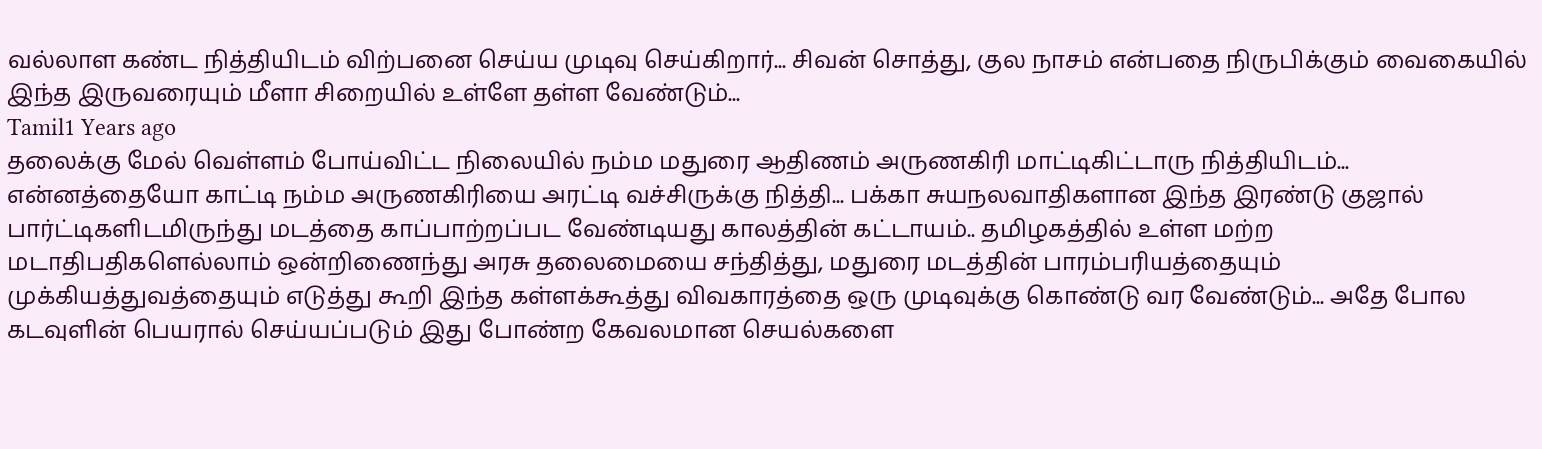வல்லாள கண்ட நித்தியிடம் விற்பனை செய்ய முடிவு செய்கிறார்... சிவன் சொத்து, குல நாசம் என்பதை நிருபிக்கும் வைகையில் இந்த இருவரையும் மீளா சிறையில் உள்ளே தள்ள வேண்டும்...
Tamil1 Years ago
தலைக்கு மேல் வெள்ளம் போய்விட்ட நிலையில் நம்ம மதுரை ஆதிணம் அருணகிரி மாட்டிகிட்டாரு நித்தியிடம்... என்னத்தையோ காட்டி நம்ம அருணகிரியை அரட்டி வச்சிருக்கு நித்தி... பக்கா சுயநலவாதிகளான இந்த இரண்டு குஜால் பார்ட்டிகளிடமிருந்து மடத்தை காப்பாற்றப்பட வேண்டியது காலத்தின் கட்டாயம்.. தமிழகத்தில் உள்ள மற்ற மடாதிபதிகளெல்லாம் ஒன்றிணைந்து அரசு தலைமையை சந்தித்து, மதுரை மடத்தின் பாரம்பரியத்தையும் முக்கியத்துவத்தையும் எடுத்து கூறி இந்த கள்ளக்கூத்து விவகாரத்தை ஒரு முடிவுக்கு கொண்டு வர வேண்டும்... அதே போல கடவுளின் பெயரால் செய்யப்படும் இது போண்ற கேவலமான செயல்களை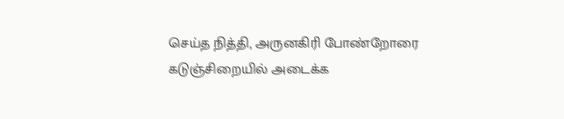செய்த நித்தி, அருனகிரி போண்றோரை கடுஞ்சிறையில் அடைக்க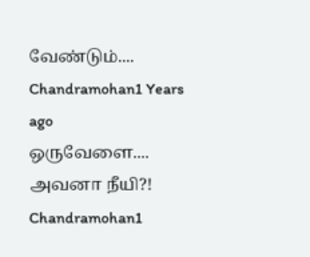வேண்டும்....
Chandramohan1 Years ago
ஒருவேளை.... அவனா நீயி?!
Chandramohan1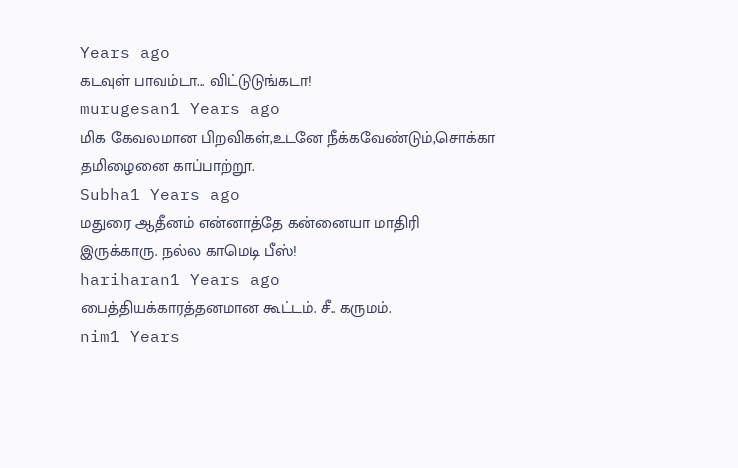Years ago
கடவுள் பாவம்டா... விட்டுடுங்கடா!
murugesan1 Years ago
மிக கேவலமான பிறவிகள்,உடனே நீக்கவேண்டும்,சொக்கா தமிழைனை காப்பாற்றூ.
Subha1 Years ago
மதுரை ஆதீனம் என்னாத்தே கன்னையா மாதிரி இருக்காரு. நல்ல காமெடி பீஸ்!
hariharan1 Years ago
பைத்தியக்காரத்தனமான கூட்டம். சீ.. கருமம்.
nim1 Years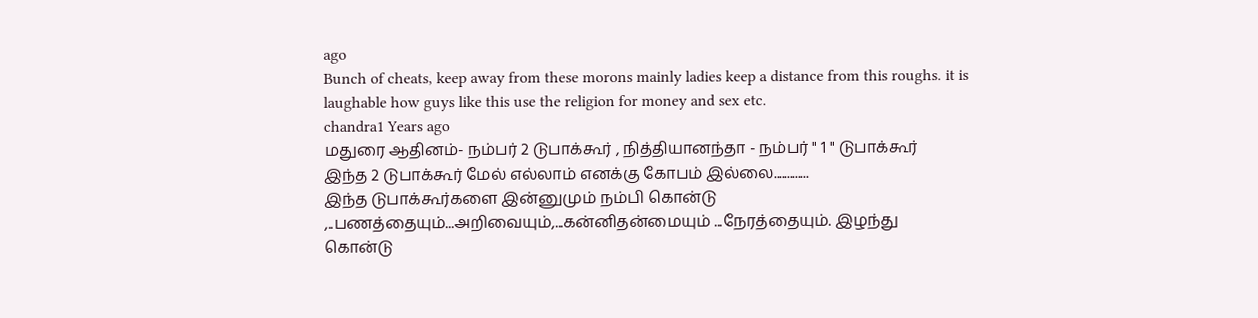ago
Bunch of cheats, keep away from these morons mainly ladies keep a distance from this roughs. it is laughable how guys like this use the religion for money and sex etc.
chandra1 Years ago
மதுரை ஆதினம்- நம்பர் 2 டுபாக்கூர் , நித்தியானந்தா - நம்பர் " 1 " டுபாக்கூர்
இந்த 2 டுபாக்கூர் மேல் எல்லாம் எனக்கு கோபம் இல்லை.............
இந்த டுபாக்கூர்களை இன்னுமும் நம்பி கொன்டு ,..பணத்தையும்...அறிவையும்,...கன்னிதன்மையும் ...நேரத்தையும். இழந்து கொன்டு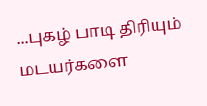...புகழ் பாடி திரியும் மடயர்களை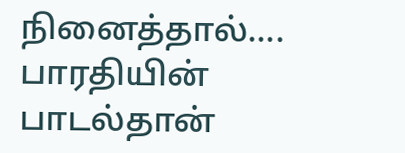நினைத்தால்....
பாரதியின் பாடல்தான்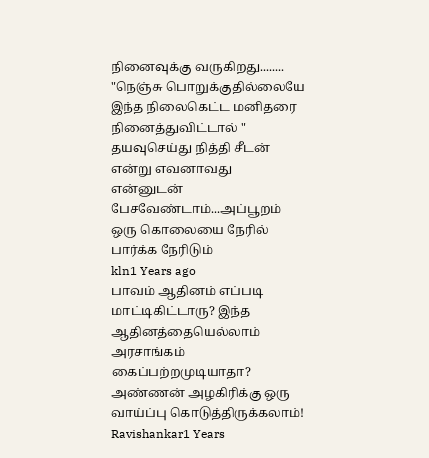நினைவுக்கு வருகிறது........
"நெஞ்சு பொறுக்குதில்லையே இந்த நிலைகெட்ட மனிதரை நினைத்துவிட்டால் "
தயவுசெய்து நித்தி சீடன் என்று எவனாவது என்னுடன் பேசவேண்டாம்...அப்பூறம் ஒரு கொலையை நேரில் பார்க்க நேரிடும்
kln1 Years ago
பாவம் ஆதினம் எப்படி மாட்டிகிட்டாரு? இந்த ஆதினத்தையெல்லாம் அரசாங்கம் கைப்பற்றமுடியாதா? அண்ணன் அழகிரிக்கு ஒரு வாய்ப்பு கொடுத்திருக்கலாம்!
Ravishankar1 Years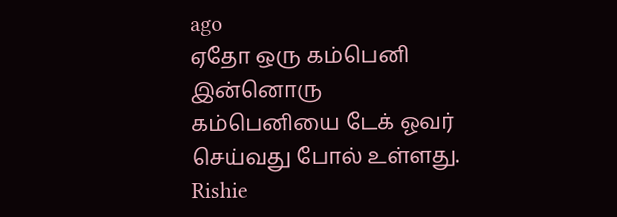ago
ஏதோ ஒரு கம்பெனி இன்னொரு கம்பெனியை டேக் ஓவர் செய்வது போல் உள்ளது.
Rishie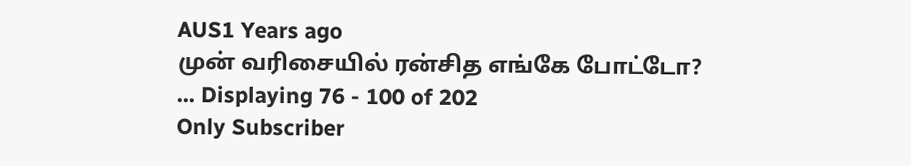AUS1 Years ago
முன் வரிசையில் ரன்சித எங்கே போட்டோ?
... Displaying 76 - 100 of 202
Only Subscriber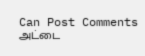Can Post Comments
அட்டை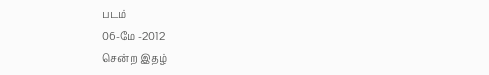படம்
06-மே -2012
சென்ற இதழ்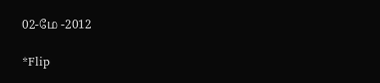02-மே -2012

*Flip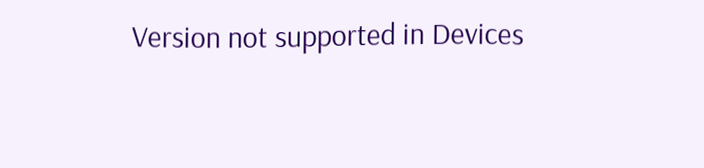Version not supported in Devices